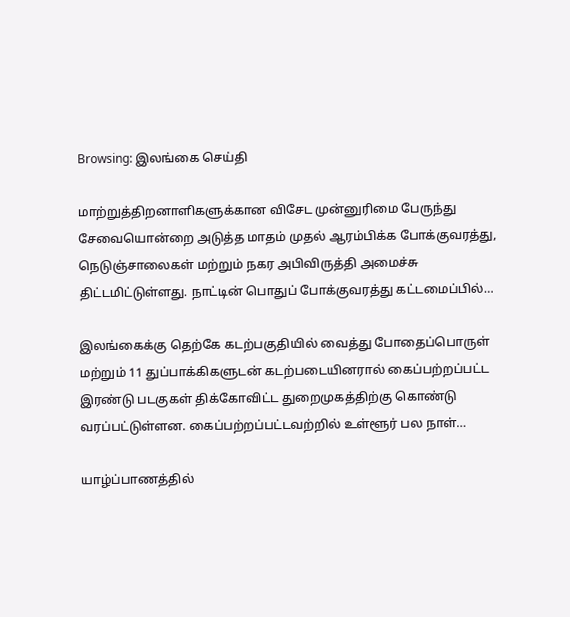Browsing: இலங்கை செய்தி

மாற்றுத்திறனாளிகளுக்கான விசேட முன்னுரிமை பேருந்து சேவையொன்றை அடுத்த மாதம் முதல் ஆரம்பிக்க போக்குவரத்து, நெடுஞ்சாலைகள் மற்றும் நகர அபிவிருத்தி அமைச்சு திட்டமிட்டுள்ளது. நாட்டின் பொதுப் போக்குவரத்து கட்டமைப்பில்…

இலங்கைக்கு தெற்கே கடற்பகுதியில் வைத்து போதைப்பொருள் மற்றும் 11 துப்பாக்கிகளுடன் கடற்படையினரால் கைப்பற்றப்பட்ட இரண்டு படகுகள் திக்கோவிட்ட துறைமுகத்திற்கு கொண்டு வரப்பட்டுள்ளன. கைப்பற்றப்பட்டவற்றில் உள்ளூர் பல நாள்…

யாழ்ப்பாணத்தில்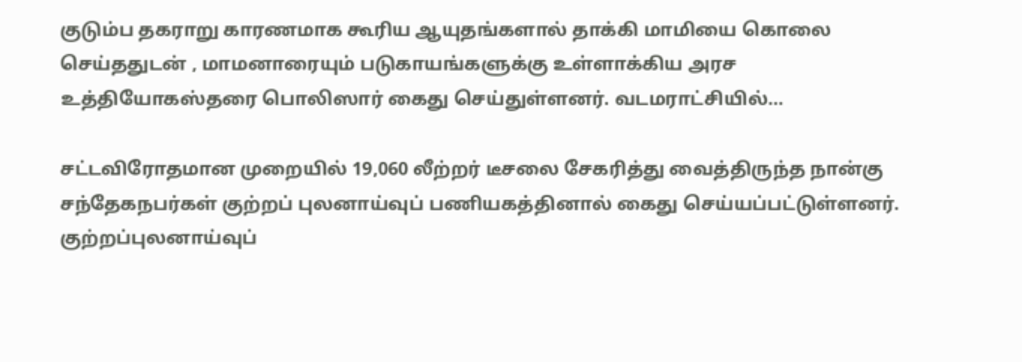குடும்ப தகராறு காரணமாக கூரிய ஆயுதங்களால் தாக்கி மாமியை கொலை செய்ததுடன் , மாமனாரையும் படுகாயங்களுக்கு உள்ளாக்கிய அரச உத்தியோகஸ்தரை பொலிஸார் கைது செய்துள்ளனர். வடமராட்சியில்…

சட்டவிரோதமான முறையில் 19,060 லீற்றர் டீசலை சேகரித்து வைத்திருந்த நான்கு சந்தேகநபர்கள் குற்றப் புலனாய்வுப் பணியகத்தினால் கைது செய்யப்பட்டுள்ளனர். குற்றப்புலனாய்வுப்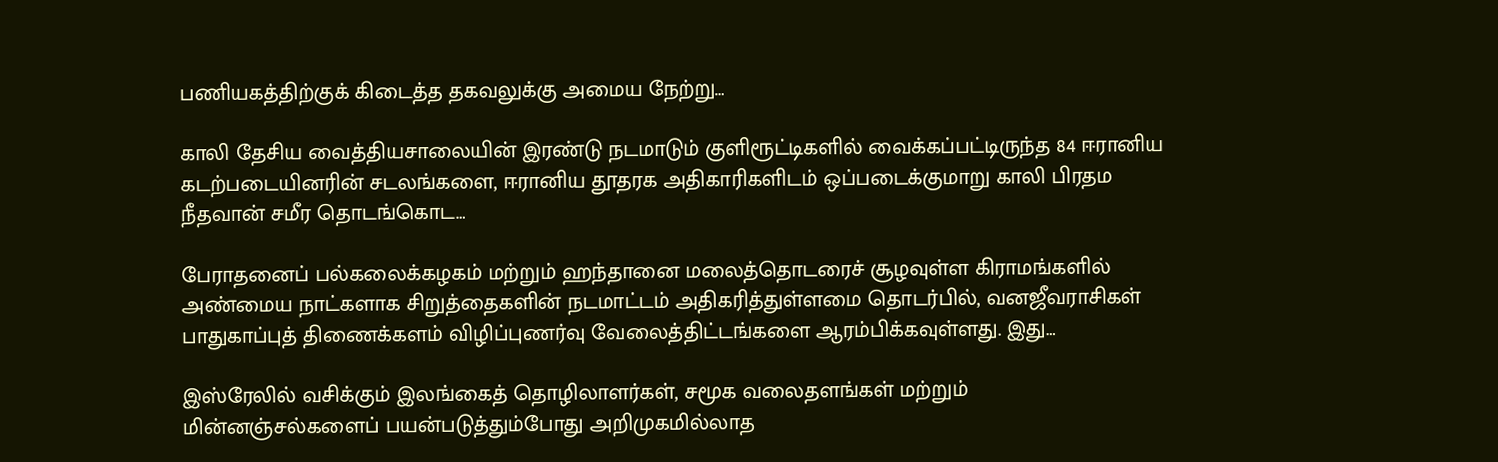பணியகத்திற்குக் கிடைத்த தகவலுக்கு அமைய நேற்று…

காலி தேசிய வைத்தியசாலையின் இரண்டு நடமாடும் குளிரூட்டிகளில் வைக்கப்பட்டிருந்த 84 ஈரானிய கடற்படையினரின் சடலங்களை, ஈரானிய தூதரக அதிகாரிகளிடம் ஒப்படைக்குமாறு காலி பிரதம நீதவான் சமீர தொடங்கொட…

பேராதனைப் பல்கலைக்கழகம் மற்றும் ஹந்தானை மலைத்தொடரைச் சூழவுள்ள கிராமங்களில் அண்மைய நாட்களாக சிறுத்தைகளின் நடமாட்டம் அதிகரித்துள்ளமை தொடர்பில், வனஜீவராசிகள் பாதுகாப்புத் திணைக்களம் விழிப்புணர்வு வேலைத்திட்டங்களை ஆரம்பிக்கவுள்ளது. இது…

இஸ்ரேலில் வசிக்கும் இலங்கைத் தொழிலாளர்கள், சமூக வலைதளங்கள் மற்றும் மின்னஞ்சல்களைப் பயன்படுத்தும்போது அறிமுகமில்லாத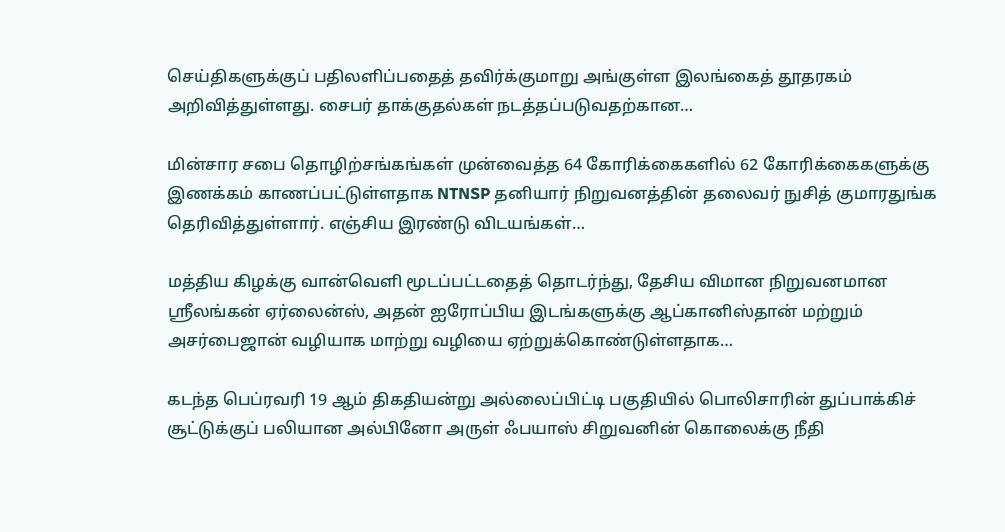செய்திகளுக்குப் பதிலளிப்பதைத் தவிர்க்குமாறு அங்குள்ள இலங்கைத் தூதரகம் அறிவித்துள்ளது. சைபர் தாக்குதல்கள் நடத்தப்படுவதற்கான…

மின்சார சபை தொழிற்சங்கங்கள் முன்வைத்த 64 கோரிக்கைகளில் 62 கோரிக்கைகளுக்கு இணக்கம் காணப்பட்டுள்ளதாக NTNSP தனியார் நிறுவனத்தின் தலைவர் நுசித் குமாரதுங்க தெரிவித்துள்ளார். எஞ்சிய இரண்டு விடயங்கள்…

மத்திய கிழக்கு வான்வெளி மூடப்பட்டதைத் தொடர்ந்து, தேசிய விமான நிறுவனமான ஸ்ரீலங்கன் ஏர்லைன்ஸ், அதன் ஐரோப்பிய இடங்களுக்கு ஆப்கானிஸ்தான் மற்றும் அசர்பைஜான் வழியாக மாற்று வழியை ஏற்றுக்கொண்டுள்ளதாக…

கடந்த பெப்ரவரி 19 ஆம் திகதியன்று அல்லைப்பிட்டி பகுதியில் பொலிசாரின் துப்பாக்கிச் சூட்டுக்குப் பலியான அல்பினோ அருள் ஃபயாஸ் சிறுவனின் கொலைக்கு நீதி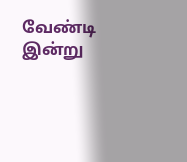வேண்டி இன்று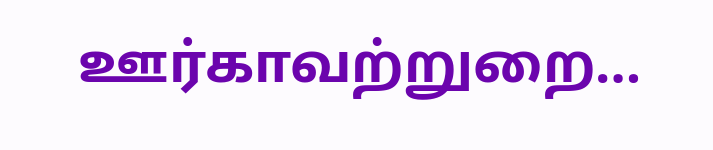ஊர்காவற்றுறை…